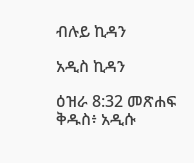ብሉይ ኪዳን

አዲስ ኪዳን

ዕዝራ 8:32 መጽሐፍ ቅዱስ፥ አዲሱ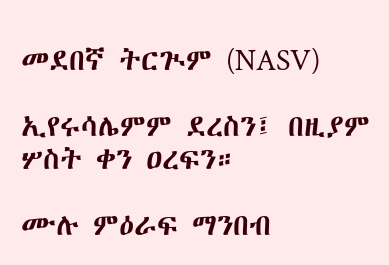መደበኛ ትርጒም (NASV)

ኢየሩሳሌምም ደረስን፤ በዚያም ሦስት ቀን ዐረፍን።

ሙሉ ምዕራፍ ማንበብ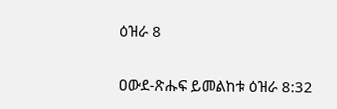ዕዝራ 8

ዐውደ-ጽሑፍ ይመልከቱ ዕዝራ 8:32